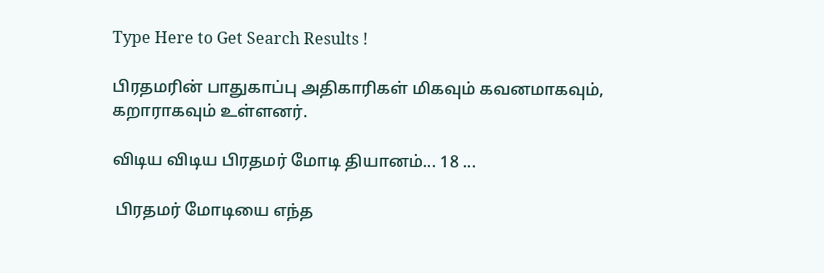Type Here to Get Search Results !

பிரதமரின் பாதுகாப்பு அதிகாரிகள் மிகவும் கவனமாகவும், கறாராகவும் உள்ளனர்.

விடிய விடிய பிரதமர் மோடி தியானம்... 18 ...

 பிரதமர் மோடியை எந்த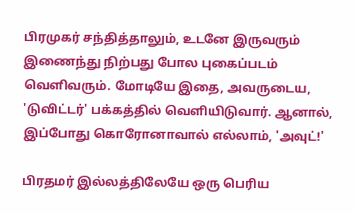பிரமுகர் சந்தித்தாலும், உடனே இருவரும் இணைந்து நிற்பது போல புகைப்படம் வெளிவரும். மோடியே இதை, அவருடைய, 'டுவிட்டர்' பக்கத்தில் வெளியிடுவார். ஆனால், இப்போது கொரோனாவால் எல்லாம், 'அவுட்!'

பிரதமர் இல்லத்திலேயே ஒரு பெரிய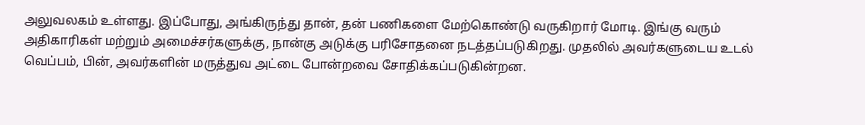அலுவலகம் உள்ளது. இப்போது, அங்கிருந்து தான், தன் பணிகளை மேற்கொண்டு வருகிறார் மோடி. இங்கு வரும் அதிகாரிகள் மற்றும் அமைச்சர்களுக்கு, நான்கு அடுக்கு பரிசோதனை நடத்தப்படுகிறது. முதலில் அவர்களுடைய உடல் வெப்பம், பின், அவர்களின் மருத்துவ அட்டை போன்றவை சோதிக்கப்படுகின்றன.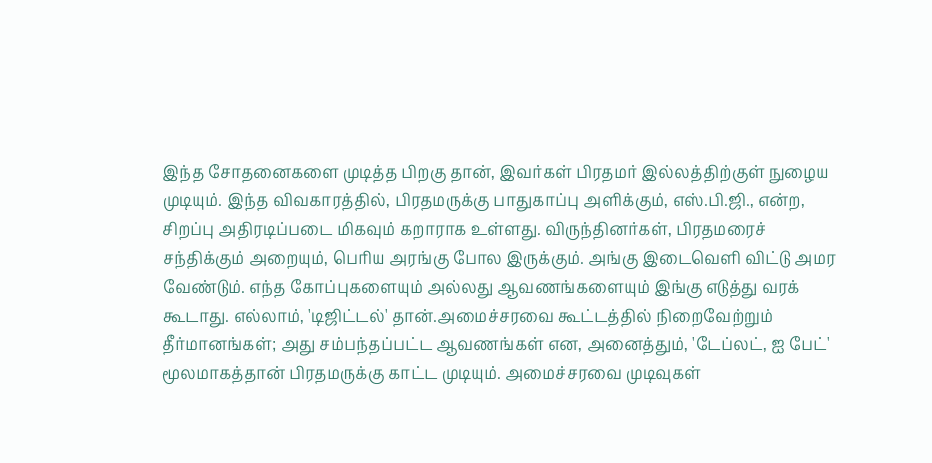இந்த சோதனைகளை முடித்த பிறகு தான், இவர்கள் பிரதமர் இல்லத்திற்குள் நுழைய முடியும். இந்த விவகாரத்தில், பிரதமருக்கு பாதுகாப்பு அளிக்கும், எஸ்.பி.ஜி., என்ற, சிறப்பு அதிரடிப்படை மிகவும் கறாராக உள்ளது. விருந்தினர்கள், பிரதமரைச் சந்திக்கும் அறையும், பெரிய அரங்கு போல இருக்கும். அங்கு இடைவெளி விட்டு அமர வேண்டும். எந்த கோப்புகளையும் அல்லது ஆவணங்களையும் இங்கு எடுத்து வரக் கூடாது. எல்லாம், 'டிஜிட்டல்' தான்.அமைச்சரவை கூட்டத்தில் நிறைவேற்றும் தீர்மானங்கள்; அது சம்பந்தப்பட்ட ஆவணங்கள் என, அனைத்தும், 'டேப்லட், ஐ பேட்' மூலமாகத்தான் பிரதமருக்கு காட்ட முடியும். அமைச்சரவை முடிவுகள்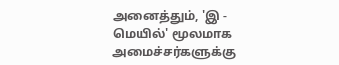அனைத்தும், 'இ - மெயில்' மூலமாக அமைச்சர்களுக்கு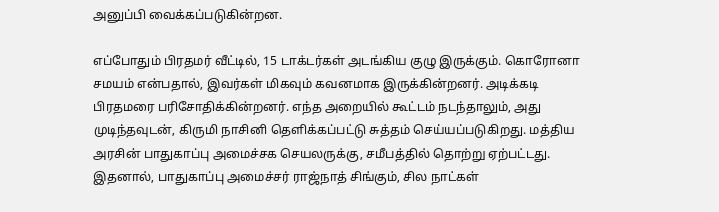அனுப்பி வைக்கப்படுகின்றன.

எப்போதும் பிரதமர் வீட்டில், 15 டாக்டர்கள் அடங்கிய குழு இருக்கும். கொரோனா சமயம் என்பதால், இவர்கள் மிகவும் கவனமாக இருக்கின்றனர். அடிக்கடி பிரதமரை பரிசோதிக்கின்றனர். எந்த அறையில் கூட்டம் நடந்தாலும், அது முடிந்தவுடன், கிருமி நாசினி தெளிக்கப்பட்டு சுத்தம் செய்யப்படுகிறது. மத்திய அரசின் பாதுகாப்பு அமைச்சக செயலருக்கு, சமீபத்தில் தொற்று ஏற்பட்டது. இதனால், பாதுகாப்பு அமைச்சர் ராஜ்நாத் சிங்கும், சில நாட்கள்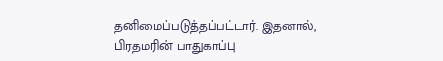தனிமைப்படுத்தப்பட்டார். இதனால், பிரதமரின் பாதுகாப்பு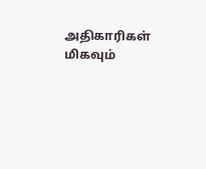அதிகாரிகள் மிகவும்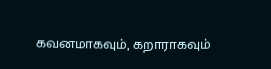கவனமாகவும், கறாராகவும்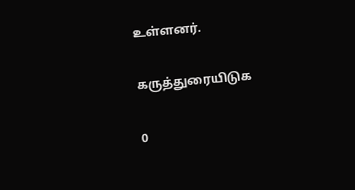உள்ளனர்.

கருத்துரையிடுக

0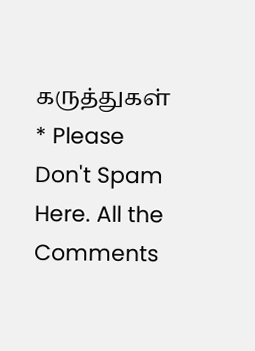கருத்துகள்
* Please Don't Spam Here. All the Comments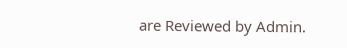are Reviewed by Admin.